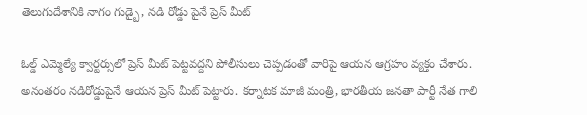తెలుగుదేశానికి నాగం గుడ్బై, నడి రోడ్డు పైనే ప్రెస్ మీట్

ఓల్డ్ ఎమ్మెల్యే క్వార్టర్సులో ప్రెస్ మీట్ పెట్టవద్దని పోలీసులు చెప్పడంతో వారిపై ఆయన ఆగ్రహం వ్యక్తం చేశారు. అనంతరం నడిరోడ్డుపైనే ఆయన ప్రెస్ మీట్ పెట్టారు. కర్నాటక మాజీ మంత్రి, భారతీయ జనతా పార్టీ నేత గాలి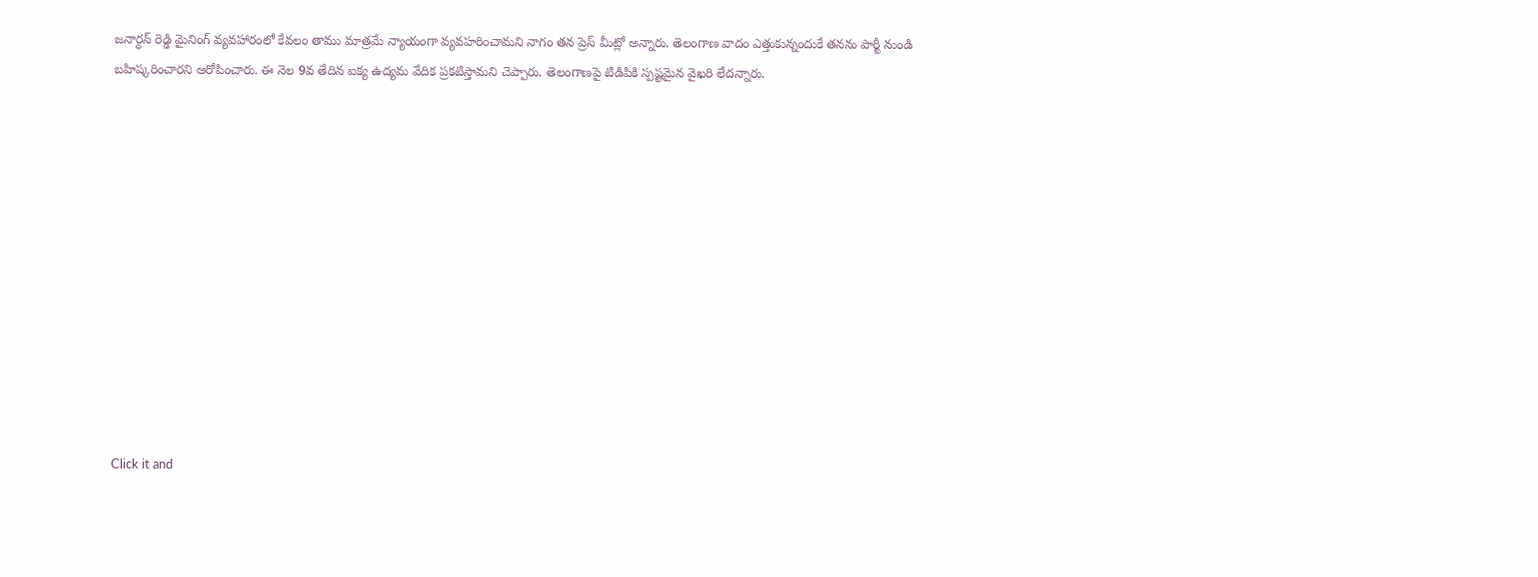జనార్ధన్ రెడ్డి మైనింగ్ వ్యవహారంలో కేవలం తాము మాత్రమే న్యాయంగా వ్యవహరించామని నాగం తన ప్రెస్ మీట్లో అన్నారు. తెలంగాణ వాదం ఎత్తుకున్నందుకే తనను పార్టీ నుండి బహిష్కరించారని ఆరోపించారు. ఈ నెల 9వ తేదిన ఐక్య ఉద్యమ వేదిక ప్రకటిస్తామని చెప్పారు. తెలంగాణపై టిడిపికి స్పష్టమైన వైఖరి లేదన్నారు.












Click it and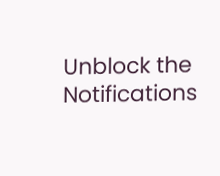Unblock the Notifications